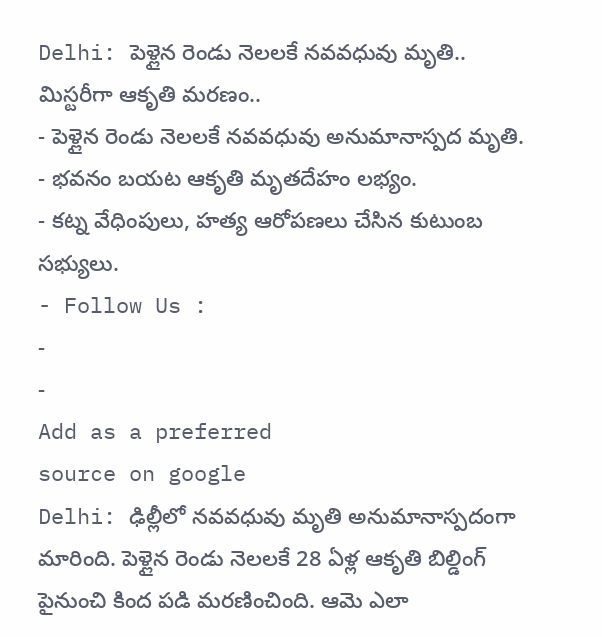Delhi: పెళ్లైన రెండు నెలలకే నవవధువు మృతి.. మిస్టరీగా ఆకృతి మరణం..
- పెళ్లైన రెండు నెలలకే నవవధువు అనుమానాస్పద మృతి.
- భవనం బయట ఆకృతి మృతదేహం లభ్యం.
- కట్న వేధింపులు, హత్య ఆరోపణలు చేసిన కుటుంబ సభ్యులు.
- Follow Us :
-
-
Add as a preferred
source on google
Delhi: ఢిల్లీలో నవవధువు మృతి అనుమానాస్పదంగా మారింది. పెళ్లైన రెండు నెలలకే 28 ఏళ్ల ఆకృతి బిల్డింగ్ పైనుంచి కింద పడి మరణించింది. ఆమె ఎలా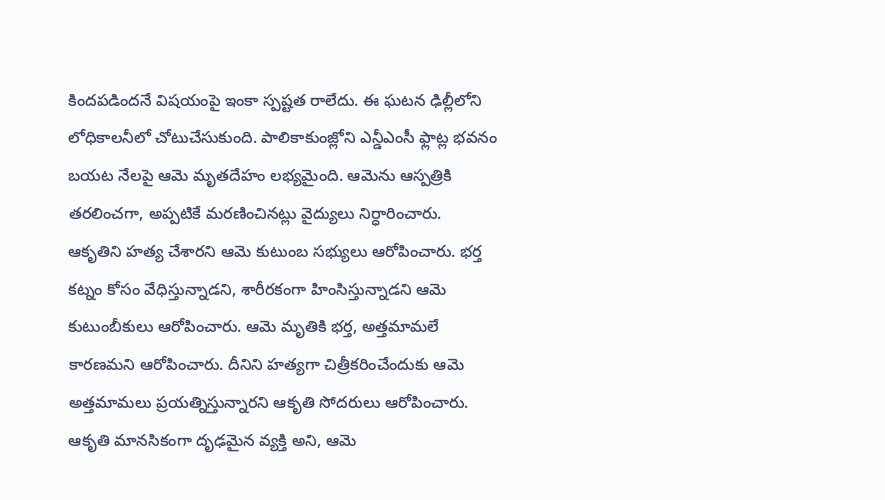కిందపడిందనే విషయంపై ఇంకా స్పష్టత రాలేదు. ఈ ఘటన ఢిల్లీలోని లోధికాలనీలో చోటుచేసుకుంది. పాలికాకుంజ్లోని ఎన్డీఎంసీ ఫ్లాట్ల భవనం బయట నేలపై ఆమె మృతదేహం లభ్యమైంది. ఆమెను ఆస్పత్రికి తరలించగా, అప్పటికే మరణించినట్లు వైద్యులు నిర్ధారించారు.
ఆకృతిని హత్య చేశారని ఆమె కుటుంబ సభ్యులు ఆరోపించారు. భర్త కట్నం కోసం వేధిస్తున్నాడని, శారీరకంగా హింసిస్తున్నాడని ఆమె కుటుంబీకులు ఆరోపించారు. ఆమె మృతికి భర్త, అత్తమామలే కారణమని ఆరోపించారు. దీనిని హత్యగా చిత్రీకరించేందుకు ఆమె అత్తమామలు ప్రయత్నిస్తున్నారని ఆకృతి సోదరులు ఆరోపించారు. ఆకృతి మానసికంగా దృఢమైన వ్యక్తి అని, ఆమె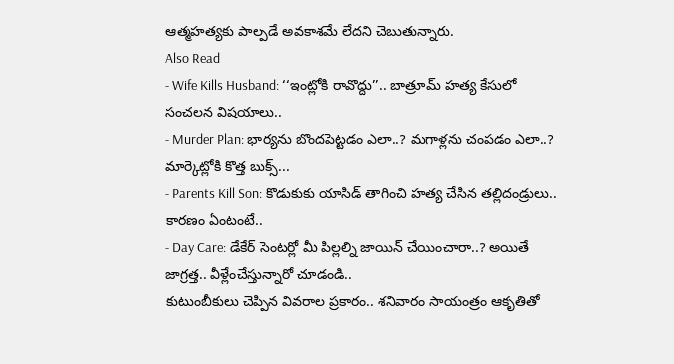ఆత్మహత్యకు పాల్పడే అవకాశమే లేదని చెబుతున్నారు.
Also Read
- Wife Kills Husband: ‘‘ఇంట్లోకి రావొద్దు’’.. బాత్రూమ్ హత్య కేసులో సంచలన విషయాలు..
- Murder Plan: భార్యను బొందపెట్టడం ఎలా..? మగాళ్లను చంపడం ఎలా..? మార్కెట్లోకి కొత్త బుక్స్...
- Parents Kill Son: కొడుకుకు యాసిడ్ తాగించి హత్య చేసిన తల్లిదండ్రులు.. కారణం ఏంటంటే..
- Day Care: డేకేర్ సెంటర్లో మీ పిల్లల్ని జాయిన్ చేయించారా..? అయితే జాగ్రత్త.. వీళ్లేంచేస్తున్నారో చూడండి..
కుటుంబీకులు చెప్పిన వివరాల ప్రకారం.. శనివారం సాయంత్రం ఆకృతితో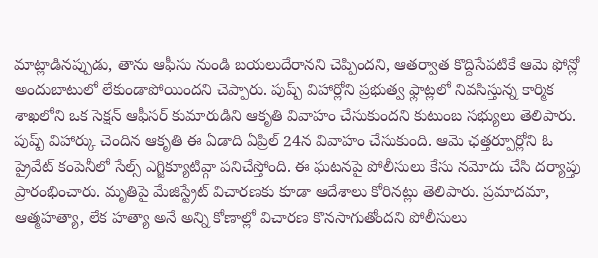మాట్లాడినప్పుడు, తాను ఆఫీసు నుండి బయలుదేరానని చెప్పిందని, ఆతర్వాత కొద్దిసేపటికే ఆమె ఫోన్లో అందుబాటులో లేకుండాపోయిందని చెప్పారు. పుష్ప్ విహార్లోని ప్రభుత్వ ఫ్లాట్లలో నివసిస్తున్న కార్మిక శాఖలోని ఒక సెక్షన్ ఆఫీసర్ కుమారుడిని ఆకృతి వివాహం చేసుకుందని కుటుంబ సభ్యులు తెలిపారు.
పుష్ప్ విహార్కు చెందిన ఆకృతి ఈ ఏడాది ఏప్రిల్ 24న వివాహం చేసుకుంది. ఆమె ఛత్తర్పూర్లోని ఓ ప్రైవేట్ కంపెనీలో సేల్స్ ఎగ్జిక్యూటివ్గా పనిచేస్తోంది. ఈ ఘటనపై పోలీసులు కేసు నమోదు చేసి దర్యాప్తు ప్రారంభించారు. మృతిపై మేజిస్ట్రేట్ విచారణకు కూడా ఆదేశాలు కోరినట్లు తెలిపారు. ప్రమాదమా, ఆత్మహత్యా, లేక హత్యా అనే అన్ని కోణాల్లో విచారణ కొనసాగుతోందని పోలీసులు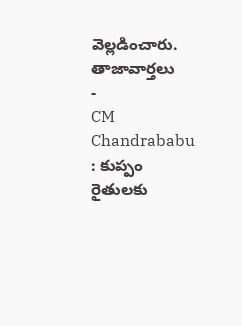వెల్లడించారు.
తాజావార్తలు
-
CM Chandrababu : కుప్పం రైతులకు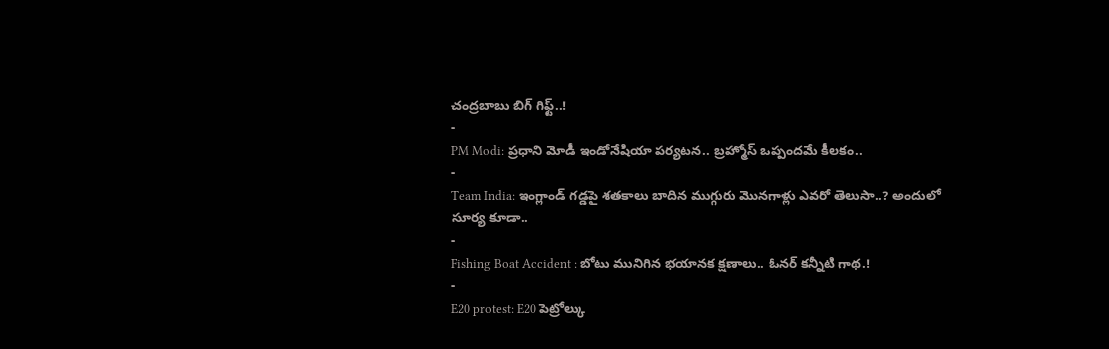చంద్రబాబు బిగ్ గిఫ్ట్..!
-
PM Modi: ప్రధాని మోడీ ఇండోనేషియా పర్యటన.. బ్రహ్మోస్ ఒప్పందమే కీలకం..
-
Team India: ఇంగ్లాండ్ గడ్డపై శతకాలు బాదిన ముగ్గురు మొనగాళ్లు ఎవరో తెలుసా..? అందులో సూర్య కూడా..
-
Fishing Boat Accident : బోటు మునిగిన భయానక క్షణాలు.. ఓనర్ కన్నీటి గాథ.!
-
E20 protest: E20 పెట్రోల్కు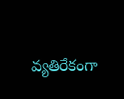వ్యతిరేకంగా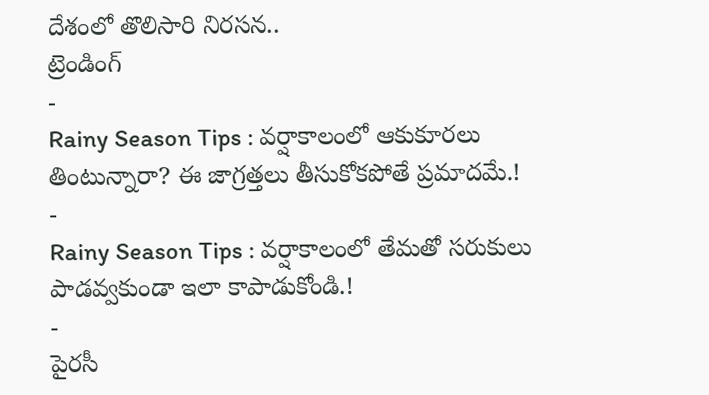దేశంలో తొలిసారి నిరసన..
ట్రెండింగ్
-
Rainy Season Tips : వర్షాకాలంలో ఆకుకూరలు తింటున్నారా? ఈ జాగ్రత్తలు తీసుకోకపోతే ప్రమాదమే.!
-
Rainy Season Tips : వర్షాకాలంలో తేమతో సరుకులు పాడవ్వకుండా ఇలా కాపాడుకోండి.!
-
పైరసీ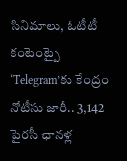సినిమాలు, ఓటీటీ కంటెంట్పై ‘Telegram’కు కేంద్రం నోటీసు జారీ.. 3,142 పైరసీ ఛానళ్ల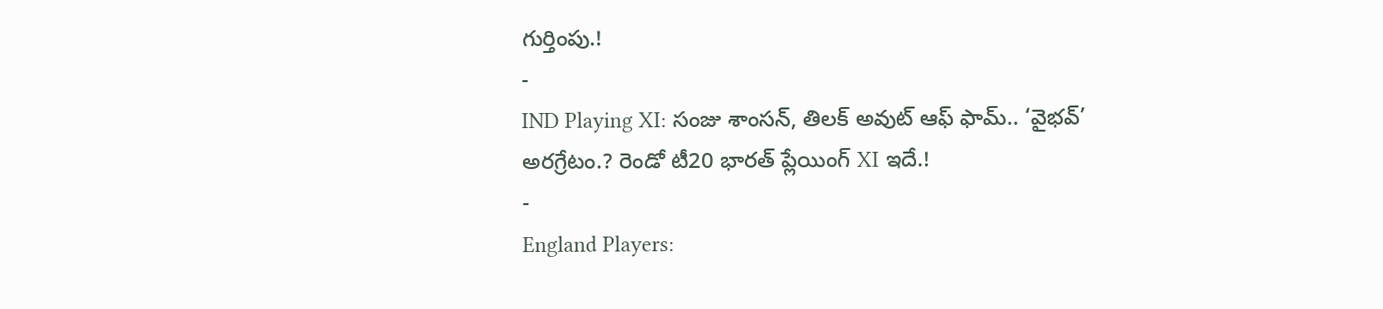గుర్తింపు.!
-
IND Playing XI: సంజు శాంసన్, తిలక్ అవుట్ ఆఫ్ ఫామ్.. ‘వైభవ్’ అరగ్రేటం.? రెండో టీ20 భారత్ ప్లేయింగ్ XI ఇదే.!
-
England Players: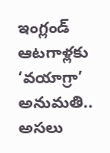ఇంగ్లండ్ ఆటగాళ్లకు ‘వయాగ్రా’ అనుమతి.. అసలు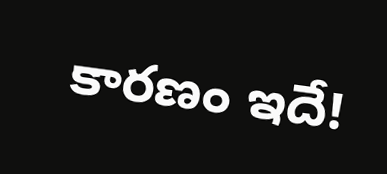కారణం ఇదే!